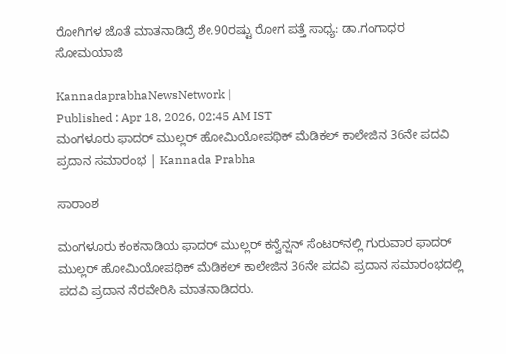ರೋಗಿಗಳ ಜೊತೆ ಮಾತನಾಡಿದ್ರೆ ಶೇ.90ರಷ್ಟು ರೋಗ ಪತ್ತೆ ಸಾಧ್ಯ: ಡಾ.ಗಂಗಾಧರ ಸೋಮಯಾಜಿ

KannadaprabhaNewsNetwork |
Published : Apr 18, 2026, 02:45 AM IST
ಮಂಗಳೂರು ಫಾದರ್ ಮುಲ್ಲರ್ ಹೋಮಿಯೋಪಥಿಕ್ ಮೆಡಿಕಲ್ ಕಾಲೇಜಿನ 36ನೇ ಪದವಿ ಪ್ರದಾನ ಸಮಾರಂಭ | Kannada Prabha

ಸಾರಾಂಶ

ಮಂಗಳೂರು ಕಂಕನಾಡಿಯ ಫಾದರ್ ಮುಲ್ಲರ್ ಕನ್ವೆನ್ಷನ್ ಸೆಂಟರ್‌ನಲ್ಲಿ ಗುರುವಾರ ಫಾದರ್ ಮುಲ್ಲರ್ ಹೋಮಿಯೋಪಥಿಕ್ ಮೆಡಿಕಲ್ ಕಾಲೇಜಿನ 36ನೇ ಪದವಿ ಪ್ರದಾನ ಸಮಾರಂಭದಲ್ಲಿ ಪದವಿ ಪ್ರದಾನ ನೆರವೇರಿಸಿ ಮಾತನಾಡಿದರು.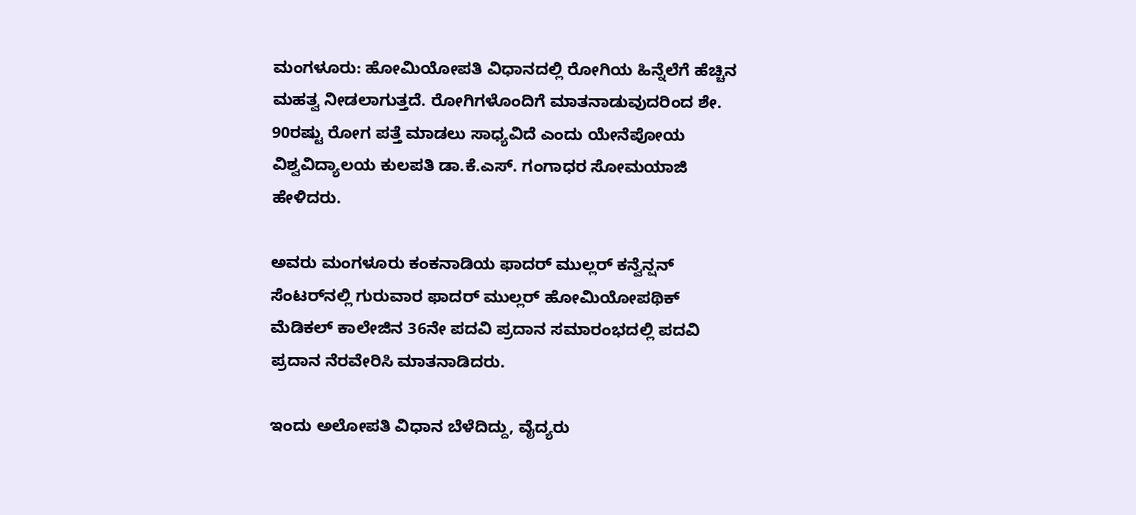ಮಂಗಳೂರು: ಹೋಮಿಯೋಪತಿ ವಿಧಾನದಲ್ಲಿ ರೋಗಿಯ ಹಿನ್ನೆಲೆಗೆ ಹೆಚ್ಚಿನ ಮಹತ್ವ ನೀಡಲಾಗುತ್ತದೆ. ರೋಗಿಗಳೊಂದಿಗೆ ಮಾತನಾಡುವುದರಿಂದ ಶೇ. 90ರಷ್ಟು ರೋಗ ಪತ್ತೆ ಮಾಡಲು ಸಾಧ್ಯವಿದೆ ಎಂದು ಯೇನೆಪೋಯ ವಿಶ್ವವಿದ್ಯಾಲಯ ಕುಲಪತಿ ಡಾ.ಕೆ.ಎಸ್‌. ಗಂಗಾಧರ ಸೋಮಯಾಜಿ ಹೇಳಿದರು.

ಅವರು ಮಂಗಳೂರು ಕಂಕನಾಡಿಯ ಫಾದರ್ ಮುಲ್ಲರ್ ಕನ್ವೆನ್ಷನ್ ಸೆಂಟರ್‌ನಲ್ಲಿ ಗುರುವಾರ ಫಾದರ್ ಮುಲ್ಲರ್ ಹೋಮಿಯೋಪಥಿಕ್ ಮೆಡಿಕಲ್ ಕಾಲೇಜಿನ 36ನೇ ಪದವಿ ಪ್ರದಾನ ಸಮಾರಂಭದಲ್ಲಿ ಪದವಿ ಪ್ರದಾನ ನೆರವೇರಿಸಿ ಮಾತನಾಡಿದರು.

ಇಂದು ಅಲೋಪತಿ ವಿಧಾನ ಬೆಳೆದಿದ್ದು, ವೈದ್ಯರು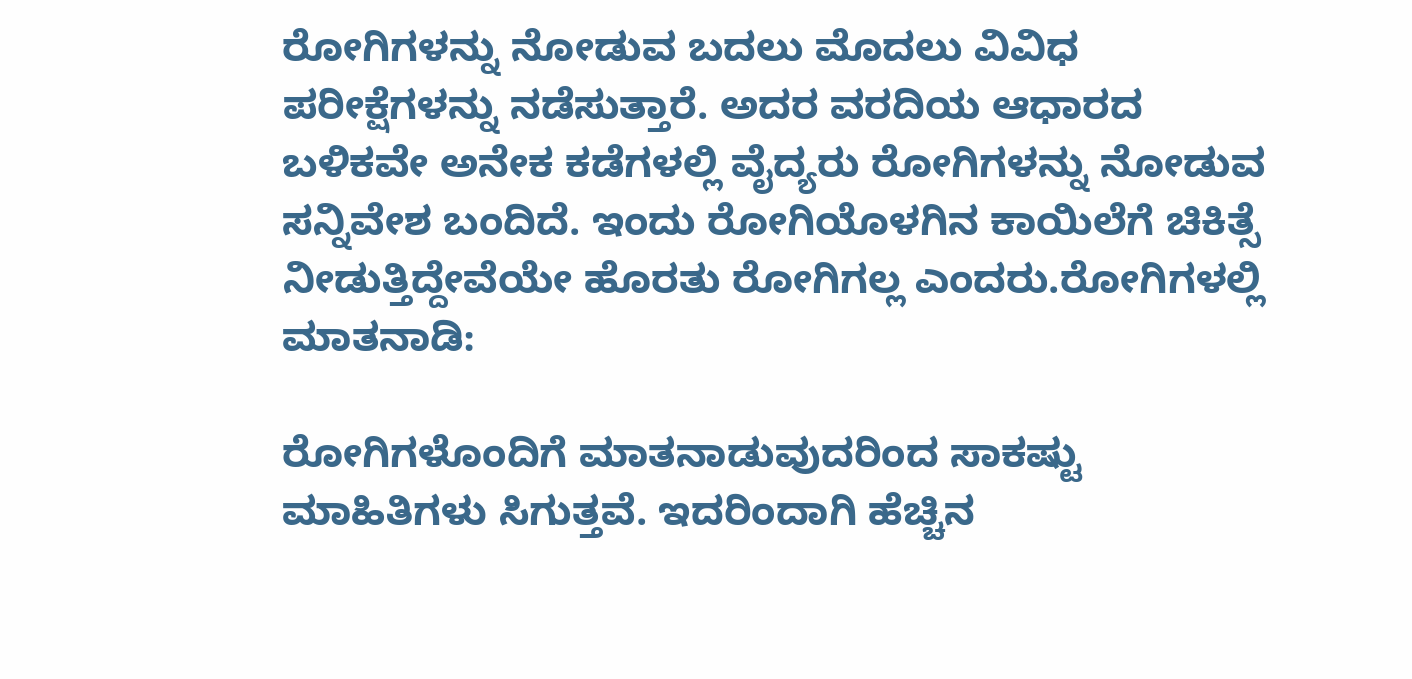ರೋಗಿಗಳನ್ನು ನೋಡುವ ಬದಲು ಮೊದಲು ವಿವಿಧ ಪರೀಕ್ಷೆಗಳನ್ನು ನಡೆಸುತ್ತಾರೆ. ಅದರ ವರದಿಯ ಆಧಾರದ ಬಳಿಕವೇ ಅನೇಕ ಕಡೆಗಳಲ್ಲಿ ವೈದ್ಯರು ರೋಗಿಗಳನ್ನು ನೋಡುವ ಸನ್ನಿವೇಶ ಬಂದಿದೆ. ಇಂದು ರೋಗಿಯೊಳಗಿನ ಕಾಯಿಲೆಗೆ ಚಿಕಿತ್ಸೆ ನೀಡುತ್ತಿದ್ದೇವೆಯೇ ಹೊರತು ರೋಗಿಗಲ್ಲ ಎಂದರು.ರೋಗಿಗಳಲ್ಲಿ ಮಾತನಾಡಿ:

ರೋಗಿಗಳೊಂದಿಗೆ ಮಾತನಾಡುವುದರಿಂದ ಸಾಕಷ್ಟು ಮಾಹಿತಿಗಳು ಸಿಗುತ್ತವೆ. ಇದರಿಂದಾಗಿ ಹೆಚ್ಚಿನ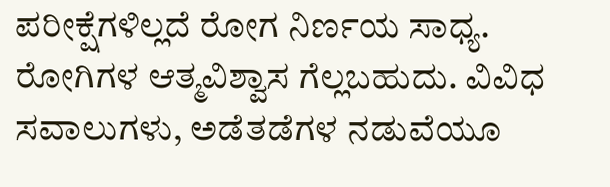ಪರೀಕ್ಷೆಗಳಿಲ್ಲದೆ ರೋಗ ನಿರ್ಣಯ ಸಾಧ್ಯ. ರೋಗಿಗಳ ಆತ್ಮವಿಶ್ವಾಸ ಗೆಲ್ಲಬಹುದು. ವಿವಿಧ ಸವಾಲುಗಳು, ಅಡೆತಡೆಗಳ ನಡುವೆಯೂ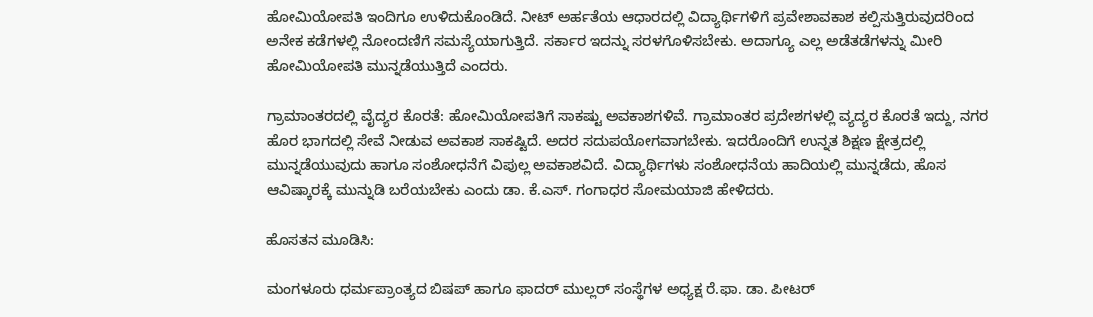ಹೋಮಿಯೋಪತಿ ಇಂದಿಗೂ ಉಳಿದುಕೊಂಡಿದೆ. ನೀಟ್ ಅರ್ಹತೆಯ ಆಧಾರದಲ್ಲಿ ವಿದ್ಯಾರ್ಥಿಗಳಿಗೆ ಪ್ರವೇಶಾವಕಾಶ ಕಲ್ಪಿಸುತ್ತಿರುವುದರಿಂದ ಅನೇಕ ಕಡೆಗಳಲ್ಲಿ ನೋಂದಣಿಗೆ ಸಮಸ್ಯೆಯಾಗುತ್ತಿದೆ. ಸರ್ಕಾರ ಇದನ್ನು ಸರಳಗೊಳಿಸಬೇಕು. ಅದಾಗ್ಯೂ ಎಲ್ಲ ಅಡೆತಡೆಗಳನ್ನು ಮೀರಿ ಹೋಮಿಯೋಪತಿ ಮುನ್ನಡೆಯುತ್ತಿದೆ ಎಂದರು.

ಗ್ರಾಮಾಂತರದಲ್ಲಿ ವೈದ್ಯರ ಕೊರತೆ: ಹೋಮಿಯೋಪತಿಗೆ ಸಾಕಷ್ಟು ಅವಕಾಶಗಳಿವೆ. ಗ್ರಾಮಾಂತರ ಪ್ರದೇಶಗಳಲ್ಲಿ ವ್ಯದ್ಯರ ಕೊರತೆ ಇದ್ದು, ನಗರ ಹೊರ ಭಾಗದಲ್ಲಿ ಸೇವೆ ನೀಡುವ ಅವಕಾಶ ಸಾಕಷ್ಟಿದೆ. ಅದರ ಸದುಪಯೋಗವಾಗಬೇಕು. ಇದರೊಂದಿಗೆ ಉನ್ನತ ಶಿಕ್ಷಣ ಕ್ಷೇತ್ರದಲ್ಲಿ ಮುನ್ನಡೆಯುವುದು ಹಾಗೂ ಸಂಶೋಧನೆಗೆ ವಿಪುಲ್ಲ ಅವಕಾಶವಿದೆ. ವಿದ್ಯಾರ್ಥಿಗಳು ಸಂಶೋಧನೆಯ ಹಾದಿಯಲ್ಲಿ ಮುನ್ನಡೆದು, ಹೊಸ ಆವಿಷ್ಕಾರಕ್ಕೆ ಮುನ್ನುಡಿ ಬರೆಯಬೇಕು ಎಂದು ಡಾ. ಕೆ.ಎಸ್. ಗಂಗಾಧರ ಸೋಮಯಾಜಿ ಹೇಳಿದರು.

ಹೊಸತನ ಮೂಡಿಸಿ:

ಮಂಗಳೂರು ಧರ್ಮಪ್ರಾಂತ್ಯದ ಬಿಷಪ್ ಹಾಗೂ ಫಾದರ್‌ ಮುಲ್ಲರ್ ಸಂಸ್ಥೆಗಳ ಅಧ್ಯಕ್ಷ ರೆ.ಫಾ. ಡಾ. ಪೀಟರ್‌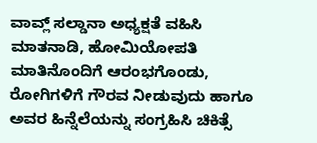ವಾವ್ಲ್ ಸಲ್ಡಾನಾ ಅಧ್ಯಕ್ಷತೆ ವಹಿಸಿ ಮಾತನಾಡಿ, ಹೋಮಿಯೋಪತಿ ಮಾತಿನೊಂದಿಗೆ ಆರಂಭಗೊಂಡು, ರೋಗಿಗಳಿಗೆ ಗೌರವ ನೀಡುವುದು ಹಾಗೂ ಅವರ ಹಿನ್ನೆಲೆಯನ್ನು ಸಂಗ್ರಹಿಸಿ ಚಿಕಿತ್ಸೆ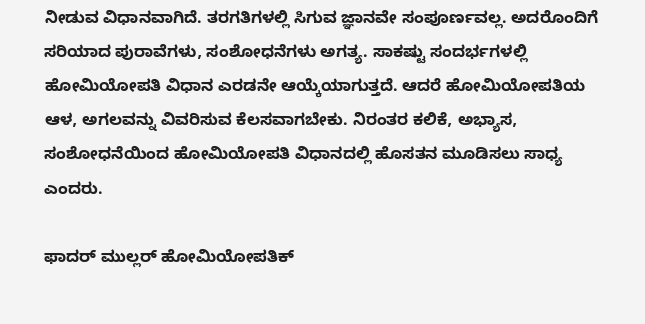ನೀಡುವ ವಿಧಾನವಾಗಿದೆ. ತರಗತಿಗಳಲ್ಲಿ ಸಿಗುವ ಜ್ಞಾನವೇ ಸಂಪೂರ್ಣವಲ್ಲ. ಅದರೊಂದಿಗೆ ಸರಿಯಾದ ಪುರಾವೆಗಳು, ಸಂಶೋಧನೆಗಳು ಅಗತ್ಯ. ಸಾಕಷ್ಟು ಸಂದರ್ಭಗಳಲ್ಲಿ ಹೋಮಿಯೋಪತಿ ವಿಧಾನ ಎರಡನೇ ಆಯ್ಕೆಯಾಗುತ್ತದೆ. ಆದರೆ ಹೋಮಿಯೋಪತಿಯ ಆಳ, ಅಗಲವನ್ನು ವಿವರಿಸುವ ಕೆಲಸವಾಗಬೇಕು. ನಿರಂತರ ಕಲಿಕೆ, ಅಭ್ಯಾಸ, ಸಂಶೋಧನೆಯಿಂದ ಹೋಮಿಯೋಪತಿ ವಿಧಾನದಲ್ಲಿ ಹೊಸತನ ಮೂಡಿಸಲು ಸಾಧ್ಯ ಎಂದರು.

ಫಾದರ್ ಮುಲ್ಲರ್ ಹೋಮಿಯೋಪತಿಕ್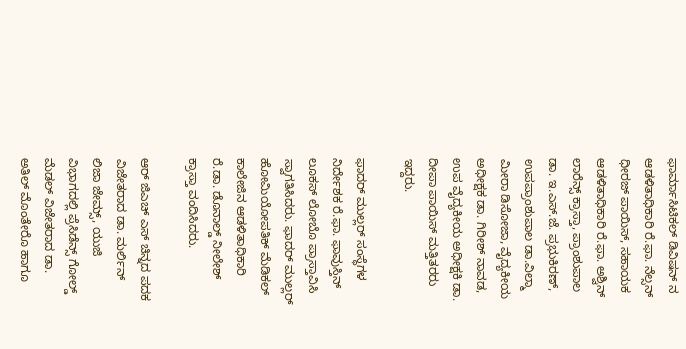ಫಾರ್ಮಾಸಿಟಿಕಲ್ ಡಿವಿಷನ್ ನ ಆಡಳಿತಾಧಿಕಾರಿ ರೆ.ಫಾ. ನೆಲ್ಸನ್ ಧೀರಜ್ ಪಾಯಿಸ್, ಸಹಾಯಕ ಆಡಳಿತಾಧಿಕಾರಿ ರೆ.ಫಾ. ಅಶ್ವಿನ್ ಲಾರೆನ್ಸ್ ಕ್ರಾಸ್ತಾ, ಪ್ರಾಂಶುಪಾಲ ಡಾ. ಇ.ಎಸ್.ಜೆ. ಪ್ರಭುಕಿರಣ್, ಉಪಪ್ರಾಂಶುಪಾಲ ಡಾ.ವಿಲ್ಮಾ ಮೀರಾ ಡಿಸೋಜಾ, ವೈದ್ಯಕೀಯ ಅಧೀಕ್ಷಕ ಡಾ. ಗಿರೀಶ್ ನಾವಡ, ಉಪ ವೈದ್ಯಕೀಯ ಅಧೀಕ್ಷಕಿ ಡಾ. ದೀಪಾ ಪಾಯಿಸ್ ಮತ್ತಿತರರು ಇದ್ದರು.

ಫಾದರ್ ಮುಲ್ಲರ್ ಸಂಸ್ಥೆಗಳ ನಿರ್ದೇಶಕ ರೆ.ಫಾ. ಫಾವುಸ್ತಿನ್ ಲೂಕಸ್ ಲೋಬೊ ಪ್ರಾಸ್ತಾವಿಸಿ ಸ್ವಾಗತಿಸಿದರು. ಫಾದರ್ ಮುಲ್ಲರ್ ಹೋಮಿಯೋಪತಿಕ್ ಮೆಡಿಕಲ್ ಕಾಲೇಜಿನ ಆಡಳಿತಾಧಿಕಾರಿ ರೆ.ಡಾ. ಡೊನಾಲ್ಡ್ ನೀಲೇಶ್ ಕ್ರಾಸ್ತಾ ವಂದಿಸಿದರು.

ಆರ್ ಜಿಎಚ್ ಎಸ್ ಚಿನ್ನದ ಪದಕ ವಿಜೇತರಾದ ಡಾ. ಮರ್ಲಿನ್ ಲಿಜಾ ಜೇಮ್ಸ್, ಯುಜಿ ವಿಭಾಗದಲ್ಲಿ ಪ್ರೆಸಿಡೆನ್ಸ್ ಗೋಲ್ಡ್ ಮೆಡಲ್ ವಿಜೇತರಾದ ಡಾ. ಅತಿಲ್ ಮೊಂತೇರೊ ಹಾಗೂ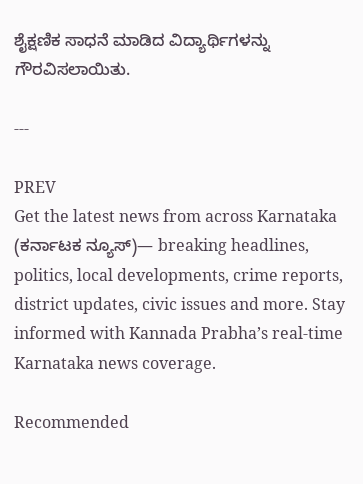ಶೈಕ್ಷಣಿಕ ಸಾಧನೆ ಮಾಡಿದ ವಿದ್ಯಾರ್ಥಿಗಳನ್ನು ಗೌರವಿಸಲಾಯಿತು.

---

PREV
Get the latest news from across Karnataka (ಕರ್ನಾಟಕ ನ್ಯೂಸ್)— breaking headlines, politics, local developments, crime reports, district updates, civic issues and more. Stay informed with Kannada Prabha’s real‑time Karnataka news coverage.

Recommended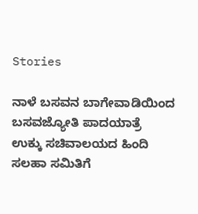Stories

ನಾಳೆ ಬಸವನ ಬಾಗೇವಾಡಿಯಿಂದ ಬಸವಜ್ಯೋತಿ ಪಾದಯಾತ್ರೆ
ಉಕ್ಕು ಸಚಿವಾಲಯದ ಹಿಂದಿ ಸಲಹಾ ಸಮಿತಿಗೆ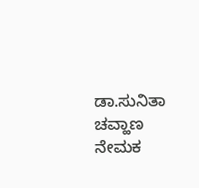ಡಾ.ಸುನಿತಾ ಚವ್ಹಾಣ ನೇಮಕ